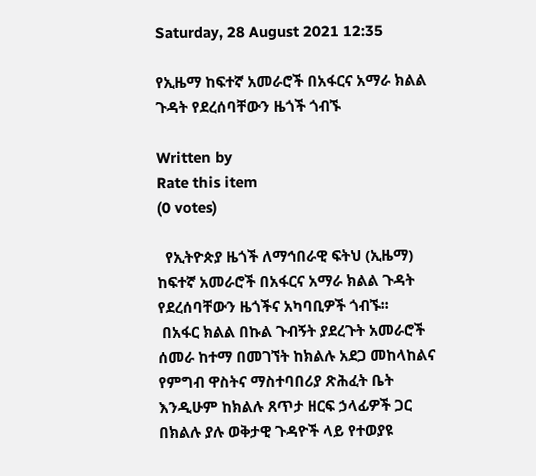Saturday, 28 August 2021 12:35

የኢዜማ ከፍተኛ አመራሮች በአፋርና አማራ ክልል ጉዳት የደረሰባቸውን ዜጎች ጎብኙ

Written by
Rate this item
(0 votes)

  የኢትዮጵያ ዜጎች ለማኅበራዊ ፍትህ (ኢዜማ) ከፍተኛ አመራሮች በአፋርና አማራ ክልል ጉዳት የደረሰባቸውን ዜጎችና አካባቢዎች ጎብኙ፡፡
 በአፋር ክልል በኩል ጉብኝት ያደረጉት አመራሮች ሰመራ ከተማ በመገኘት ከክልሉ አደጋ መከላከልና የምግብ ዋስትና ማስተባበሪያ ጽሕፈት ቤት እንዲሁም ከክልሉ ጸጥታ ዘርፍ ኃላፊዎች ጋር በክልሉ ያሉ ወቅታዊ ጉዳዮች ላይ የተወያዩ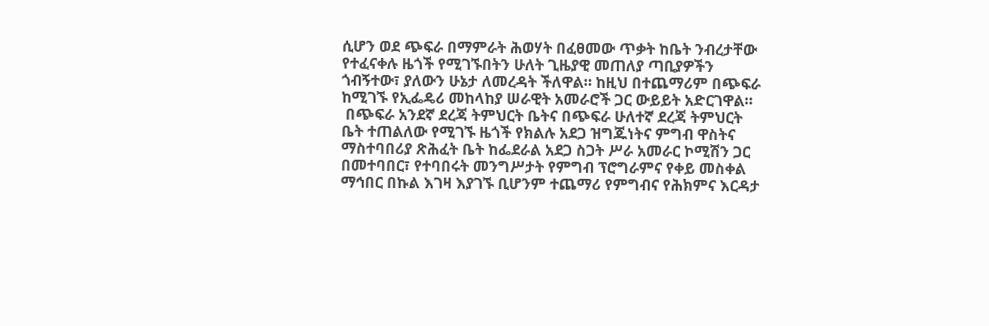ሲሆን ወደ ጭፍራ በማምራት ሕወሃት በፈፀመው ጥቃት ከቤት ንብረታቸው የተፈናቀሉ ዜጎች የሚገኙበትን ሁለት ጊዜያዊ መጠለያ ጣቢያዎችን ጎብኝተው፣ ያለውን ሁኔታ ለመረዳት ችለዋል። ከዚህ በተጨማሪም በጭፍራ ከሚገኙ የኢፌዴሪ መከላከያ ሠራዊት አመራሮች ጋር ውይይት አድርገዋል።
 በጭፍራ አንደኛ ደረጃ ትምህርት ቤትና በጭፍራ ሁለተኛ ደረጃ ትምህርት ቤት ተጠልለው የሚገኙ ዜጎች የክልሉ አደጋ ዝግጁነትና ምግብ ዋስትና ማስተባበሪያ ጽሕፈት ቤት ከፌደራል አደጋ ስጋት ሥራ አመራር ኮሚሽን ጋር በመተባበር፣ የተባበሩት መንግሥታት የምግብ ፕሮግራምና የቀይ መስቀል ማኅበር በኩል እገዛ እያገኙ ቢሆንም ተጨማሪ የምግብና የሕክምና እርዳታ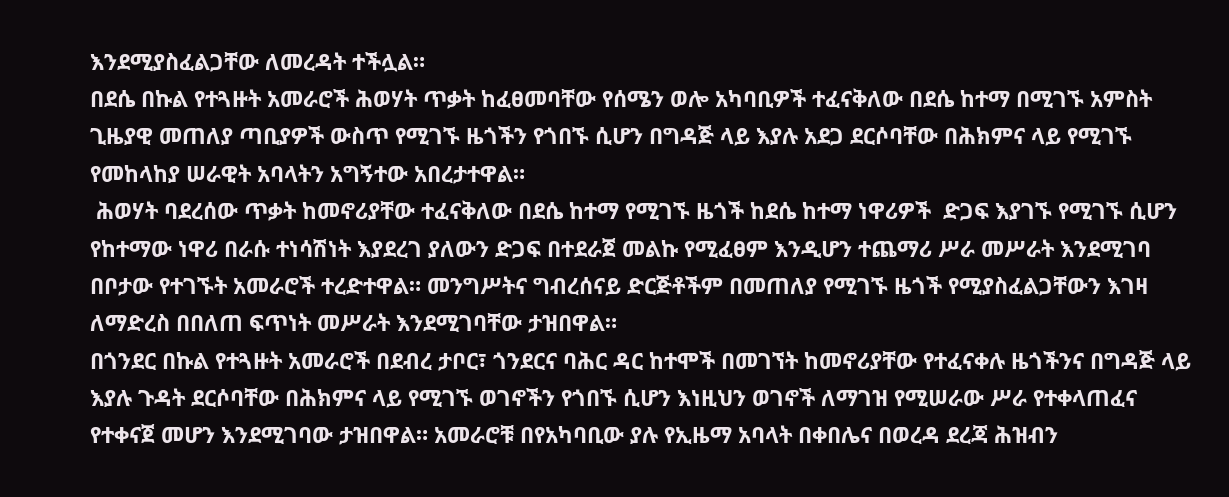እንደሚያስፈልጋቸው ለመረዳት ተችሏል።
በደሴ በኩል የተጓዙት አመራሮች ሕወሃት ጥቃት ከፈፀመባቸው የሰሜን ወሎ አካባቢዎች ተፈናቅለው በደሴ ከተማ በሚገኙ አምስት ጊዜያዊ መጠለያ ጣቢያዎች ውስጥ የሚገኙ ዜጎችን የጎበኙ ሲሆን በግዳጅ ላይ እያሉ አደጋ ደርሶባቸው በሕክምና ላይ የሚገኙ የመከላከያ ሠራዊት አባላትን አግኝተው አበረታተዋል።
 ሕወሃት ባደረሰው ጥቃት ከመኖሪያቸው ተፈናቅለው በደሴ ከተማ የሚገኙ ዜጎች ከደሴ ከተማ ነዋሪዎች  ድጋፍ እያገኙ የሚገኙ ሲሆን የከተማው ነዋሪ በራሱ ተነሳሽነት እያደረገ ያለውን ድጋፍ በተደራጀ መልኩ የሚፈፀም እንዲሆን ተጨማሪ ሥራ መሥራት እንደሚገባ በቦታው የተገኙት አመራሮች ተረድተዋል። መንግሥትና ግብረሰናይ ድርጅቶችም በመጠለያ የሚገኙ ዜጎች የሚያስፈልጋቸውን እገዛ ለማድረስ በበለጠ ፍጥነት መሥራት እንደሚገባቸው ታዝበዋል።
በጎንደር በኩል የተጓዙት አመራሮች በደብረ ታቦር፣ ጎንደርና ባሕር ዳር ከተሞች በመገኘት ከመኖሪያቸው የተፈናቀሉ ዜጎችንና በግዳጅ ላይ እያሉ ጉዳት ደርሶባቸው በሕክምና ላይ የሚገኙ ወገኖችን የጎበኙ ሲሆን እነዚህን ወገኖች ለማገዝ የሚሠራው ሥራ የተቀላጠፈና የተቀናጀ መሆን እንደሚገባው ታዝበዋል። አመራሮቹ በየአካባቢው ያሉ የኢዜማ አባላት በቀበሌና በወረዳ ደረጃ ሕዝብን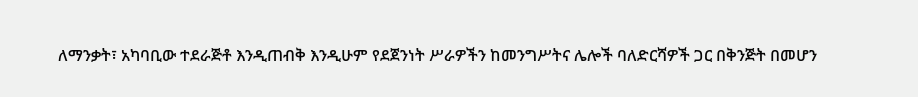ለማንቃት፣ አካባቢው ተደራጅቶ እንዲጠብቅ እንዲሁም የደጀንነት ሥራዎችን ከመንግሥትና ሌሎች ባለድርሻዎች ጋር በቅንጅት በመሆን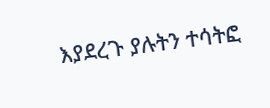እያደረጉ ያሉትን ተሳትፎ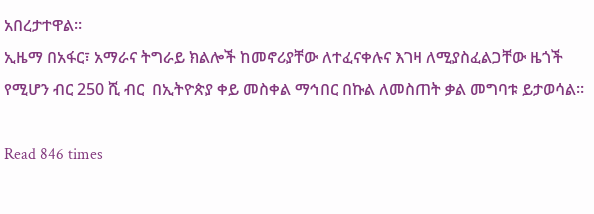አበረታተዋል።
ኢዜማ በአፋር፣ አማራና ትግራይ ክልሎች ከመኖሪያቸው ለተፈናቀሉና እገዛ ለሚያስፈልጋቸው ዜጎች የሚሆን ብር 250 ሺ ብር  በኢትዮጵያ ቀይ መስቀል ማኅበር በኩል ለመስጠት ቃል መግባቱ ይታወሳል።

Read 846 times